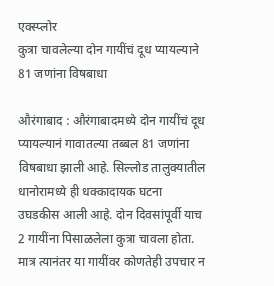एक्स्प्लोर
कुत्रा चावलेल्या दोन गायींचं दूध प्यायल्याने 81 जणांना विषबाधा

औरंगाबाद : औरंगाबादमध्ये दोन गायींचं दूध प्यायल्यानं गावातल्या तब्बल 81 जणांना विषबाधा झाली आहे. सिल्लोड तालुक्यातील धानोरामध्ये ही धक्कादायक घटना उघडकीस आली आहे. दोन दिवसांपूर्वी याच 2 गायींना पिसाळलेला कुत्रा चावला होता. मात्र त्यानंतर या गायींवर कोणतेही उपचार न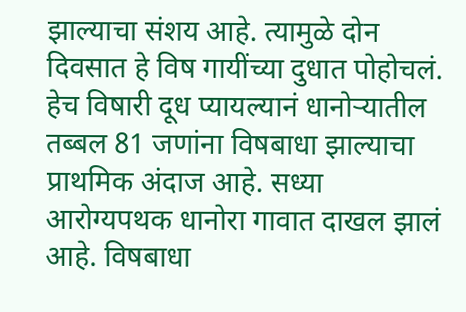झाल्याचा संशय आहे. त्यामुळे दोन दिवसात हे विष गायींच्या दुधात पोहोचलं. हेच विषारी दूध प्यायल्यानं धानोऱ्यातील तब्बल 81 जणांना विषबाधा झाल्याचा प्राथमिक अंदाज आहे. सध्या आरोग्यपथक धानोरा गावात दाखल झालं आहे. विषबाधा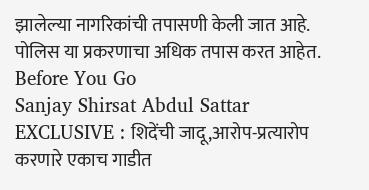झालेल्या नागरिकांची तपासणी केली जात आहे. पोलिस या प्रकरणाचा अधिक तपास करत आहेत.
Before You Go
Sanjay Shirsat Abdul Sattar EXCLUSIVE : शिदेंची जादू,आरोप-प्रत्यारोप करणारे एकाच गाडीत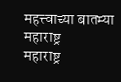महत्त्वाच्या बातम्या
महाराष्ट्र
महाराष्ट्र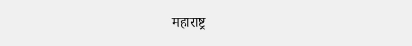महाराष्ट्र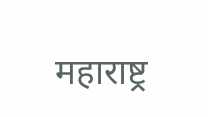महाराष्ट्र